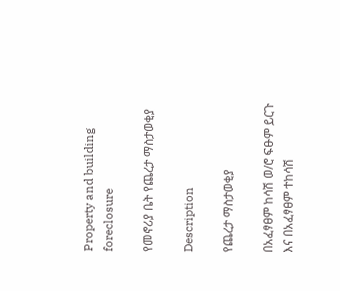Property and building foreclosure

የመኖሪያ ቤት የጨረታ ማስታወቂያ

Description

የጨረታ ማስታወቂያ

በአፈፃፀም ከሳሽ ወ/ሮ ፍፁም ይርጉ እና በአፈፃፀም ተከሳሽ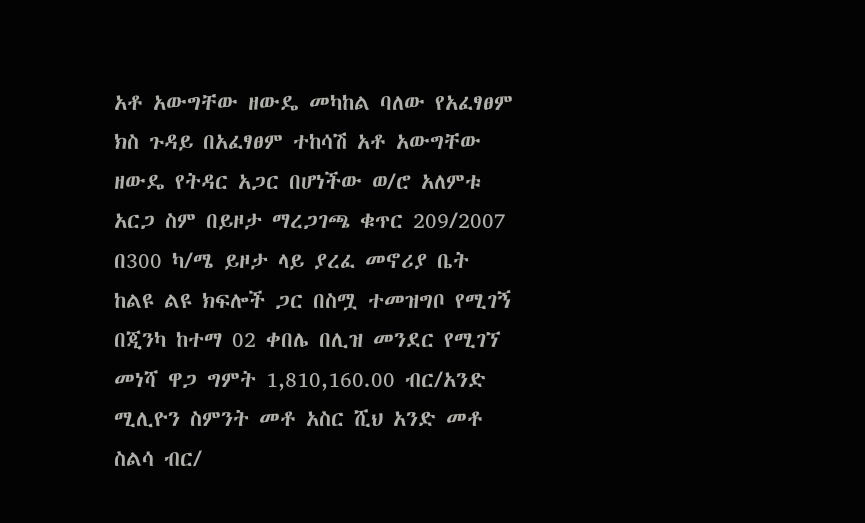አቶ አውግቸው ዘውዴ መካከል ባለው የአፈፃፀም ክስ ጉዳይ በአፈፃፀም ተከሳሽ አቶ አውግቸው ዘውዴ የትዳር አጋር በሆነችው ወ/ሮ አለምቱ አርጋ ስም በይዞታ ማረጋገጫ ቁጥር 209/2007 በ300 ካ/ሜ ይዞታ ላይ ያረፈ መኖሪያ ቤት ከልዩ ልዩ ክፍሎች ጋር በስሟ ተመዝግቦ የሚገኝ በጂንካ ከተማ 02 ቀበሌ በሊዝ መንደር የሚገኘ መነሻ ዋጋ ግምት 1,810,160.00 ብር/አንድ ሚሊዮን ስምንት መቶ አስር ሺህ አንድ መቶ ስልሳ ብር/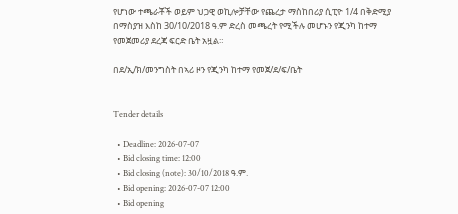የሆነው ተጫራቾች ወይም ህጋዊ ወኪሎቻቸው የጨረታ ማስከበሪያ ሲፒዮ 1/4 በቅድሚያ በማስያዝ እስከ 30/10/2018 ዓ.ም ድረስ መጫረት የሚችሉ መሆኑን የጂንካ ከተማ የመጀመሪያ ደረጃ ፍርድ ቤት አዟል።

በደ/ኢ/ክ/መንግስት በኣሪ ዞን የጂንካ ከተማ የመጀ/ደ/ፍ/ቤት


Tender details

  • Deadline: 2026-07-07
  • Bid closing time: 12:00
  • Bid closing (note): 30/10/2018 ዓ.ም.
  • Bid opening: 2026-07-07 12:00
  • Bid opening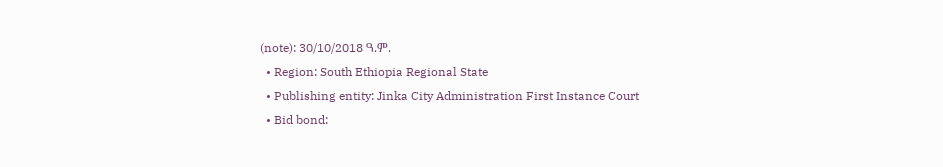(note): 30/10/2018 ዓ.ም.
  • Region: South Ethiopia Regional State
  • Publishing entity: Jinka City Administration First Instance Court
  • Bid bond: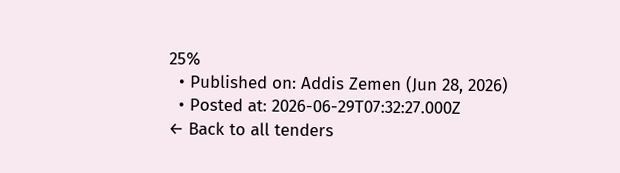25%
  • Published on: Addis Zemen (Jun 28, 2026)
  • Posted at: 2026-06-29T07:32:27.000Z
← Back to all tenders